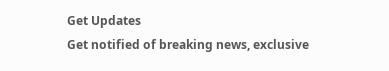Get Updates
Get notified of breaking news, exclusive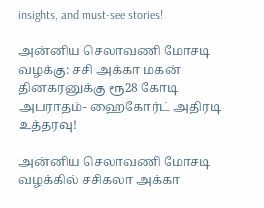insights, and must-see stories!

அன்னிய செலாவணி மோசடி வழக்கு: சசி அக்கா மகன் தினகரனுக்கு ரூ28 கோடி அபராதம்- ஹைகோர்ட் அதிரடி உத்தரவு!

அன்னிய செலாவணி மோசடி வழக்கில் சசிகலா அக்கா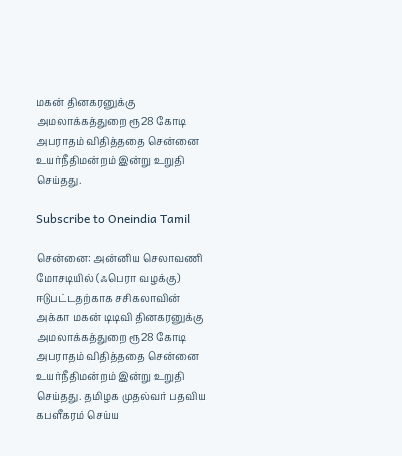மகன் தினகரனுக்கு அமலாக்கத்துறை ரூ28 கோடி அபராதம் விதித்ததை சென்னை உயர்நீதிமன்றம் இன்று உறுதி செய்தது.

Subscribe to Oneindia Tamil

சென்னை: அன்னிய செலாவணி மோசடியில் (ஃபெரா வழக்கு) ஈடுபட்டதற்காக சசிகலாவின் அக்கா மகன் டிடிவி தினகரனுக்கு அமலாக்கத்துறை ரூ28 கோடி அபராதம் விதித்ததை சென்னை உயர்நீதிமன்றம் இன்று உறுதி செய்தது. தமிழக முதல்வர் பதவிய கபளீகரம் செய்ய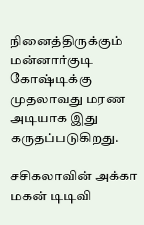நினைத்திருக்கும் மன்னார்குடி கோஷ்டிக்கு முதலாவது மரண அடியாக இது கருதப்படுகிறது.

சசிகலாவின் அக்கா மகன் டிடிவி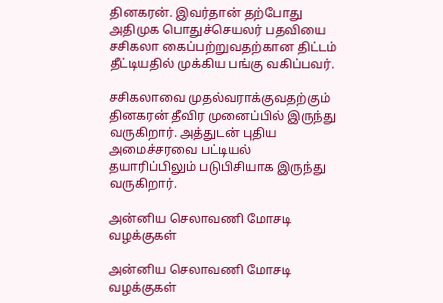தினகரன். இவர்தான் தற்போது அதிமுக பொதுச்செயலர் பதவியை சசிகலா கைப்பற்றுவதற்கான திட்டம் தீட்டியதில் முக்கிய பங்கு வகிப்பவர்.

சசிகலாவை முதல்வராக்குவதற்கும் தினகரன் தீவிர முனைப்பில் இருந்து வருகிறார். அத்துடன் புதிய அமைச்சரவை பட்டியல் தயாரிப்பிலும் படுபிசியாக இருந்து வருகிறார்.

அன்னிய செலாவணி மோசடி வழக்குகள்

அன்னிய செலாவணி மோசடி வழக்குகள்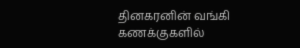தினகரனின் வங்கி கணக்குகளில்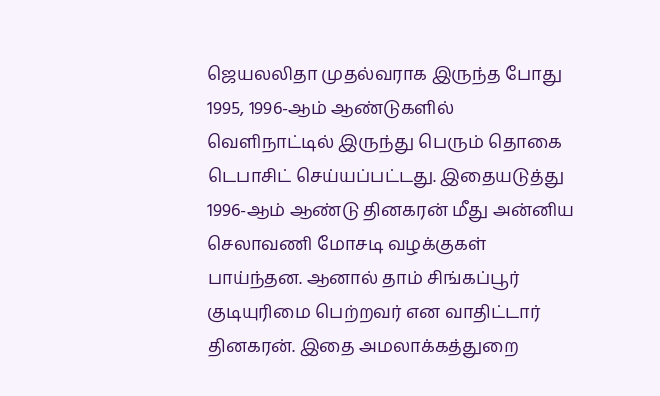ஜெயலலிதா முதல்வராக இருந்த போது 1995, 1996-ஆம் ஆண்டுகளில் வெளிநாட்டில் இருந்து பெரும் தொகை டெபாசிட் செய்யப்பட்டது. இதையடுத்து 1996-ஆம் ஆண்டு தினகரன் மீது அன்னிய செலாவணி மோசடி வழக்குகள் பாய்ந்தன. ஆனால் தாம் சிங்கப்பூர் குடியுரிமை பெற்றவர் என வாதிட்டார் தினகரன். இதை அமலாக்கத்துறை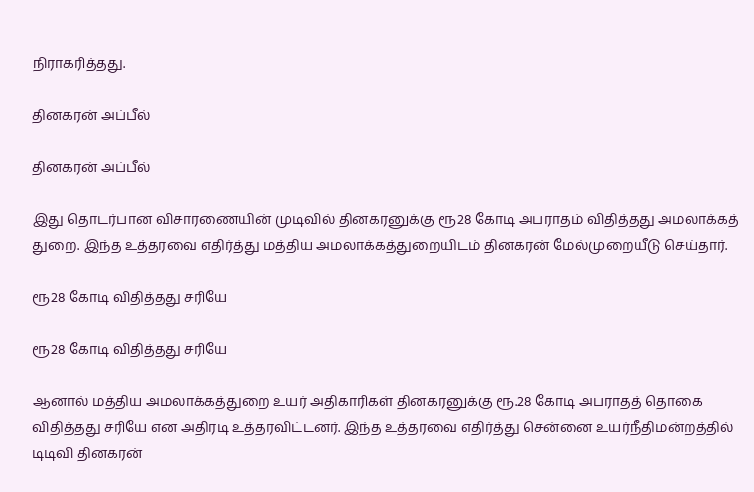நிராகரித்தது.

தினகரன் அப்பீல்

தினகரன் அப்பீல்

இது தொடர்பான விசாரணையின் முடிவில் தினகரனுக்கு ரூ28 கோடி அபராதம் விதித்தது அமலாக்கத் துறை. இந்த உத்தரவை எதிர்த்து மத்திய அமலாக்கத்துறையிடம் தினகரன் மேல்முறையீடு செய்தார்.

ரூ28 கோடி விதித்தது சரியே

ரூ28 கோடி விதித்தது சரியே

ஆனால் மத்திய அமலாக்கத்துறை உயர் அதிகாரிகள் தினகரனுக்கு ரூ.28 கோடி அபராதத் தொகை விதித்தது சரியே என அதிரடி உத்தரவிட்டனர். இந்த உத்தரவை எதிர்த்து சென்னை உயர்நீதிமன்றத்தில் டிடிவி தினகரன்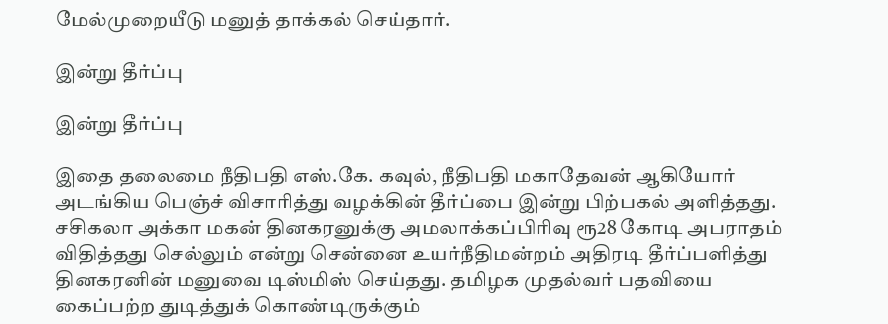மேல்முறையீடு மனுத் தாக்கல் செய்தார்.

இன்று தீர்ப்பு

இன்று தீர்ப்பு

இதை தலைமை நீதிபதி எஸ்.கே. கவுல், நீதிபதி மகாதேவன் ஆகியோர் அடங்கிய பெஞ்ச் விசாரித்து வழக்கின் தீர்ப்பை இன்று பிற்பகல் அளித்தது. சசிகலா அக்கா மகன் தினகரனுக்கு அமலாக்கப்பிரிவு ரூ28 கோடி அபராதம் விதித்தது செல்லும் என்று சென்னை உயர்நீதிமன்றம் அதிரடி தீர்ப்பளித்து தினகரனின் மனுவை டிஸ்மிஸ் செய்தது. தமிழக முதல்வர் பதவியை கைப்பற்ற துடித்துக் கொண்டிருக்கும்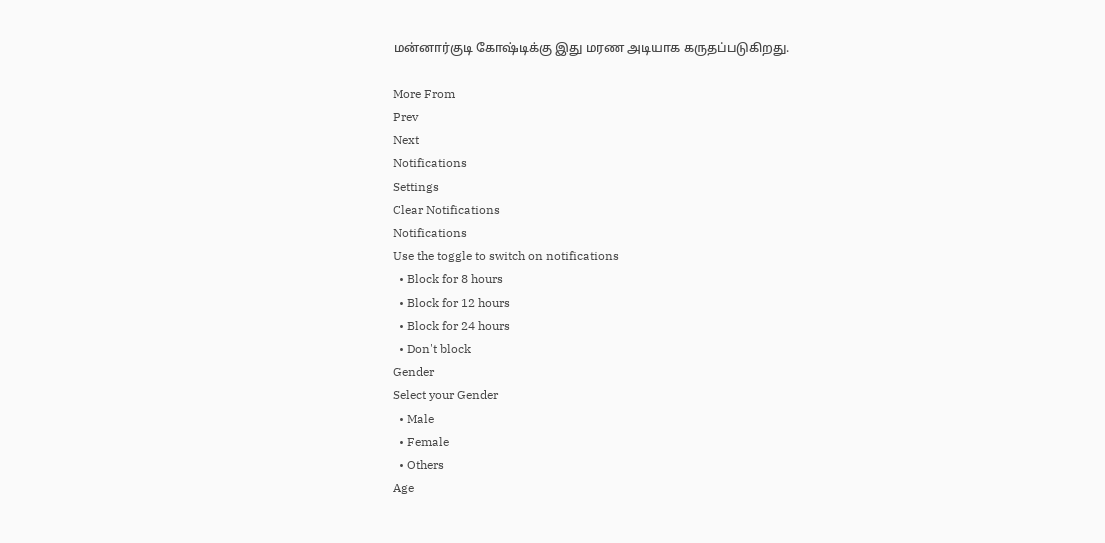மன்னார்குடி கோஷ்டிக்கு இது மரண அடியாக கருதப்படுகிறது.

More From
Prev
Next
Notifications
Settings
Clear Notifications
Notifications
Use the toggle to switch on notifications
  • Block for 8 hours
  • Block for 12 hours
  • Block for 24 hours
  • Don't block
Gender
Select your Gender
  • Male
  • Female
  • Others
Age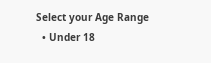Select your Age Range
  • Under 18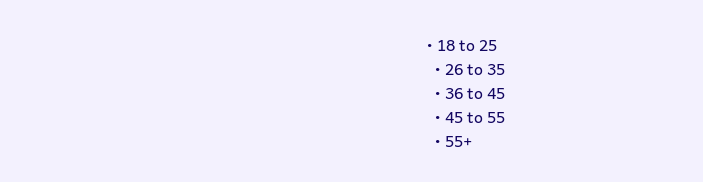• 18 to 25
  • 26 to 35
  • 36 to 45
  • 45 to 55
  • 55+